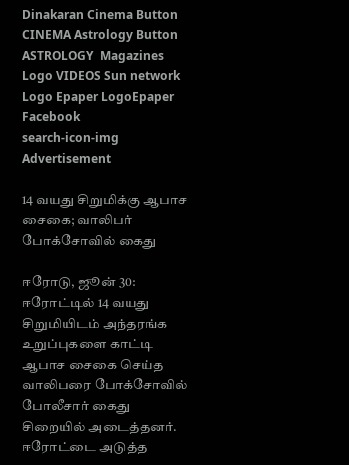Dinakaran Cinema Button CINEMA Astrology Button ASTROLOGY  Magazines Logo VIDEOS Sun network Logo Epaper LogoEpaper Facebook
search-icon-img
Advertisement

14 வயது சிறுமிக்கு ஆபாச சைகை; வாலிபர் போக்சோவில் கைது

ஈரோடு, ஜூன் 30: ஈரோட்டில் 14 வயது சிறுமியிடம் அந்தரங்க உறுப்புகளை காட்டி ஆபாச சைகை செய்த வாலிபரை போக்சோவில் போலீசார் கைது சிறையில் அடைத்தனர். ஈரோட்டை அடுத்த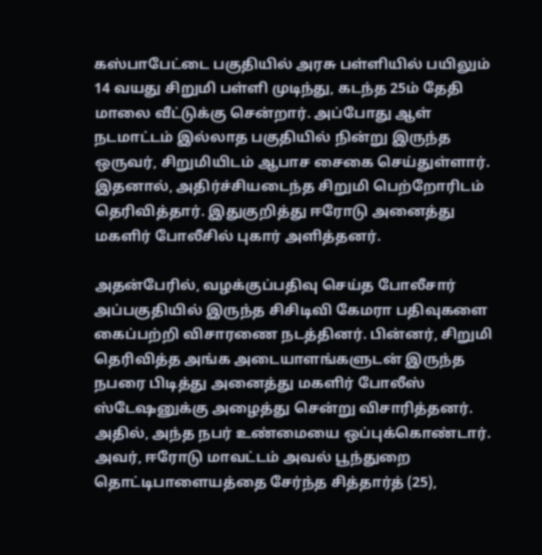கஸ்பாபேட்டை பகுதியில் அரசு பள்ளியில் பயிலும் 14 வயது சிறுமி பள்ளி முடிந்து, கடந்த 25ம் தேதி மாலை வீட்டுக்கு சென்றார். அப்போது ஆள் நடமாட்டம் இல்லாத பகுதியில் நின்று இருந்த ஒருவர், சிறுமியிடம் ஆபாச சைகை செய்துள்ளார். இதனால், அதிர்ச்சியடைந்த சிறுமி பெற்றோரிடம் தெரிவித்தார். இதுகுறித்து ஈரோடு அனைத்து மகளிர் போலீசில் புகார் அளித்தனர்.

அதன்பேரில், வழக்குப்பதிவு செய்த போலீசார் அப்பகுதியில் இருந்த சிசிடிவி கேமரா பதிவுகளை கைப்பற்றி விசாரணை நடத்தினர். பின்னர், சிறுமி தெரிவித்த அங்க அடையாளங்களுடன் இருந்த நபரை பிடித்து அனைத்து மகளிர் போலீஸ் ஸ்டேஷனுக்கு அழைத்து சென்று விசாரித்தனர். அதில், அந்த நபர் உண்மையை ஒப்புக்கொண்டார். அவர், ஈரோடு மாவட்டம் அவல் பூந்துறை தொட்டிபாளையத்தை சேர்ந்த சித்தார்த் (25),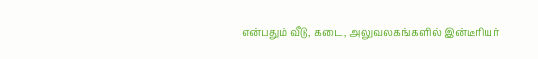என்பதும் வீடு, கடை, அலுவலகங்களில் இன்டீரியர்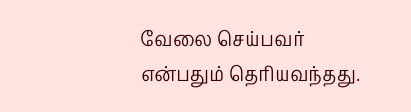வேலை செய்பவர் என்பதும் தெரியவந்தது.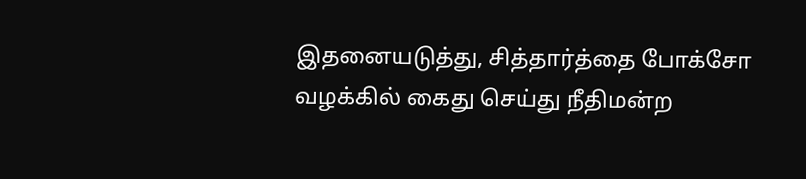இதனையடுத்து, சித்தார்த்தை போக்சோ வழக்கில் கைது செய்து நீதிமன்ற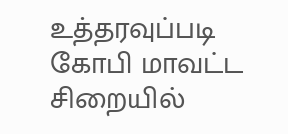உத்தரவுப்படி கோபி மாவட்ட சிறையில்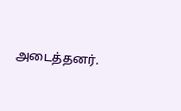அடைத்தனர்.